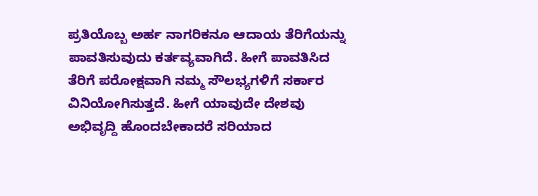ಪ್ರತಿಯೊಬ್ಬ ಅರ್ಹ ನಾಗರಿಕನೂ ಆದಾಯ ತೆರಿಗೆಯನ್ನು ಪಾವತಿಸುವುದು ಕರ್ತವ್ಯವಾಗಿದೆ. ಹೀಗೆ ಪಾವತಿಸಿದ ತೆರಿಗೆ ಪರೋಕ್ಷವಾಗಿ ನಮ್ಮ ಸೌಲಭ್ಯಗಳಿಗೆ ಸರ್ಕಾರ ವಿನಿಯೋಗಿಸುತ್ತದೆ. ಹೀಗೆ ಯಾವುದೇ ದೇಶವು ಅಭಿವೃದ್ದಿ ಹೊಂದಬೇಕಾದರೆ ಸರಿಯಾದ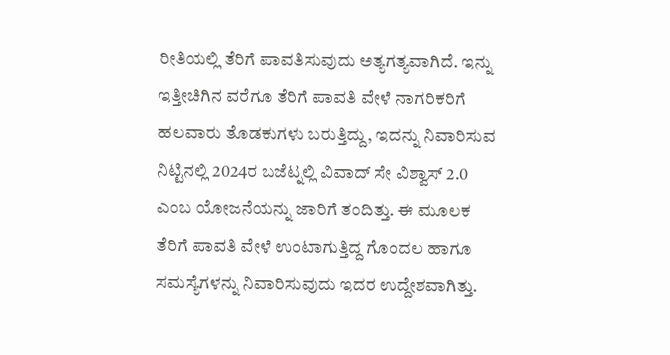ರೀತಿಯಲ್ಲಿ ತೆರಿಗೆ ಪಾವತಿಸುವುದು ಅತ್ಯಗತ್ಯವಾಗಿದೆ. ಇನ್ನು ಇತ್ತೀಚಿಗಿನ ವರೆಗೂ ತೆರಿಗೆ ಪಾವತಿ ವೇಳೆ ನಾಗರಿಕರಿಗೆ ಹಲವಾರು ತೊಡಕುಗಳು ಬರುತ್ತಿದ್ದು, ಇದನ್ನು ನಿವಾರಿಸುವ ನಿಟ್ಟಿನಲ್ಲಿ 2024ರ ಬಜೆಟ್ನಲ್ಲಿ ವಿವಾದ್ ಸೇ ವಿಶ್ವಾಸ್ 2.0 ಎಂಬ ಯೋಜನೆಯನ್ನು ಜಾರಿಗೆ ತಂದಿತ್ತು. ಈ ಮೂಲಕ ತೆರಿಗೆ ಪಾವತಿ ವೇಳೆ ಉಂಟಾಗುತ್ತಿದ್ದ ಗೊಂದಲ ಹಾಗೂ ಸಮಸ್ಯೆಗಳನ್ನು ನಿವಾರಿಸುವುದು ಇದರ ಉದ್ದೇಶವಾಗಿತ್ತು.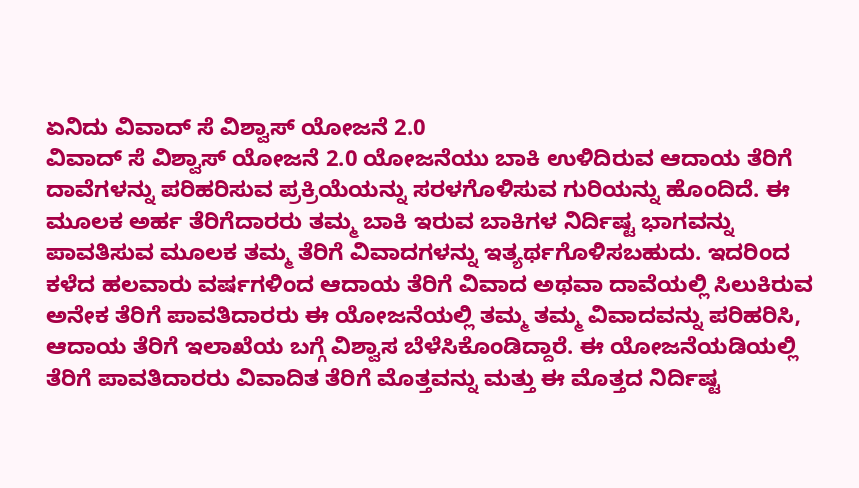ಏನಿದು ವಿವಾದ್ ಸೆ ವಿಶ್ವಾಸ್ ಯೋಜನೆ 2.0
ವಿವಾದ್ ಸೆ ವಿಶ್ವಾಸ್ ಯೋಜನೆ 2.0 ಯೋಜನೆಯು ಬಾಕಿ ಉಳಿದಿರುವ ಆದಾಯ ತೆರಿಗೆ ದಾವೆಗಳನ್ನು ಪರಿಹರಿಸುವ ಪ್ರಕ್ರಿಯೆಯನ್ನು ಸರಳಗೊಳಿಸುವ ಗುರಿಯನ್ನು ಹೊಂದಿದೆ. ಈ ಮೂಲಕ ಅರ್ಹ ತೆರಿಗೆದಾರರು ತಮ್ಮ ಬಾಕಿ ಇರುವ ಬಾಕಿಗಳ ನಿರ್ದಿಷ್ಟ ಭಾಗವನ್ನು ಪಾವತಿಸುವ ಮೂಲಕ ತಮ್ಮ ತೆರಿಗೆ ವಿವಾದಗಳನ್ನು ಇತ್ಯರ್ಥಗೊಳಿಸಬಹುದು. ಇದರಿಂದ ಕಳೆದ ಹಲವಾರು ವರ್ಷಗಳಿಂದ ಆದಾಯ ತೆರಿಗೆ ವಿವಾದ ಅಥವಾ ದಾವೆಯಲ್ಲಿ ಸಿಲುಕಿರುವ ಅನೇಕ ತೆರಿಗೆ ಪಾವತಿದಾರರು ಈ ಯೋಜನೆಯಲ್ಲಿ ತಮ್ಮ ತಮ್ಮ ವಿವಾದವನ್ನು ಪರಿಹರಿಸಿ, ಆದಾಯ ತೆರಿಗೆ ಇಲಾಖೆಯ ಬಗ್ಗೆ ವಿಶ್ವಾಸ ಬೆಳೆಸಿಕೊಂಡಿದ್ದಾರೆ. ಈ ಯೋಜನೆಯಡಿಯಲ್ಲಿ ತೆರಿಗೆ ಪಾವತಿದಾರರು ವಿವಾದಿತ ತೆರಿಗೆ ಮೊತ್ತವನ್ನು ಮತ್ತು ಈ ಮೊತ್ತದ ನಿರ್ದಿಷ್ಟ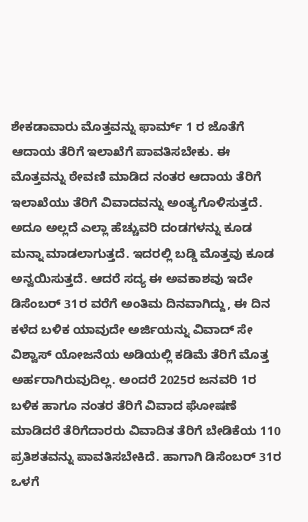ಶೇಕಡಾವಾರು ಮೊತ್ತವನ್ನು ಫಾರ್ಮ್ 1 ರ ಜೊತೆಗೆ ಆದಾಯ ತೆರಿಗೆ ಇಲಾಖೆಗೆ ಪಾವತಿಸಬೇಕು. ಈ ಮೊತ್ತವನ್ನು ಠೇವಣಿ ಮಾಡಿದ ನಂತರ ಆದಾಯ ತೆರಿಗೆ ಇಲಾಖೆಯು ತೆರಿಗೆ ವಿವಾದವನ್ನು ಅಂತ್ಯಗೊಳಿಸುತ್ತದೆ. ಅದೂ ಅಲ್ಲದೆ ಎಲ್ಲಾ ಹೆಚ್ಚುವರಿ ದಂಡಗಳನ್ನು ಕೂಡ ಮನ್ನಾ ಮಾಡಲಾಗುತ್ತದೆ. ಇದರಲ್ಲಿ ಬಡ್ಡಿ ಮೊತ್ತವು ಕೂಡ ಅನ್ವಯಿಸುತ್ತದೆ. ಆದರೆ ಸದ್ಯ ಈ ಅವಕಾಶವು ಇದೇ ಡಿಸೆಂಬರ್ 31ರ ವರೆಗೆ ಅಂತಿಮ ದಿನವಾಗಿದ್ದು, ಈ ದಿನ ಕಳೆದ ಬಳಿಕ ಯಾವುದೇ ಅರ್ಜಿಯನ್ನು ವಿವಾದ್ ಸೇ ವಿಶ್ವಾಸ್ ಯೋಜನೆಯ ಅಡಿಯಲ್ಲಿ ಕಡಿಮೆ ತೆರಿಗೆ ಮೊತ್ತ ಅರ್ಹರಾಗಿರುವುದಿಲ್ಲ. ಅಂದರೆ 2025ರ ಜನವರಿ 1ರ ಬಳಿಕ ಹಾಗೂ ನಂತರ ತೆರಿಗೆ ವಿವಾದ ಘೋಷಣೆ ಮಾಡಿದರೆ ತೆರಿಗೆದಾರರು ವಿವಾದಿತ ತೆರಿಗೆ ಬೇಡಿಕೆಯ 110 ಪ್ರತಿಶತವನ್ನು ಪಾವತಿಸಬೇಕಿದೆ. ಹಾಗಾಗಿ ಡಿಸೆಂಬರ್ 31ರ ಒಳಗೆ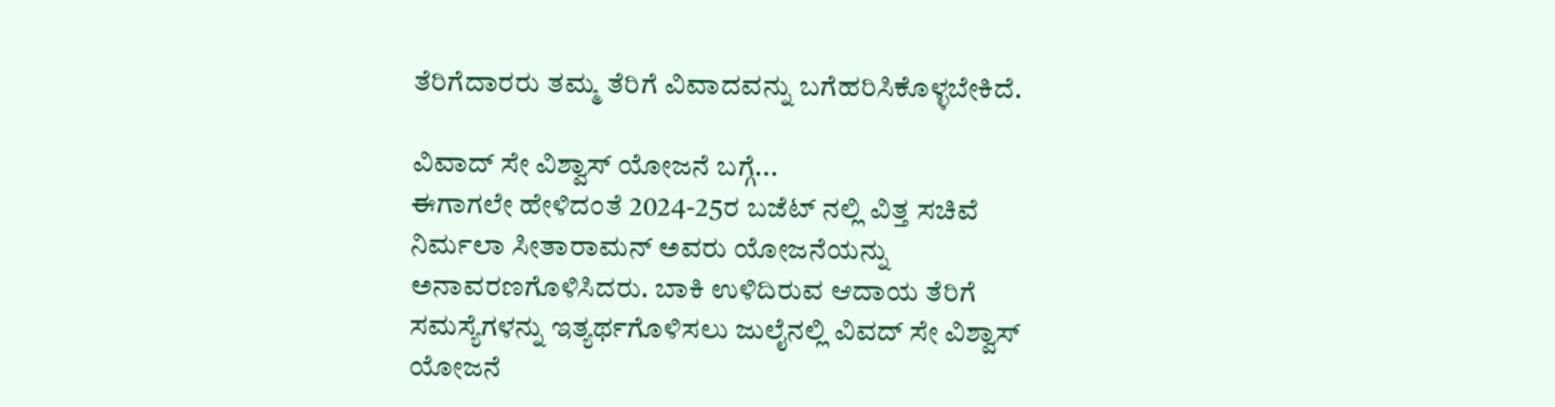ತೆರಿಗೆದಾರರು ತಮ್ಮ ತೆರಿಗೆ ವಿವಾದವನ್ನು ಬಗೆಹರಿಸಿಕೊಳ್ಳಬೇಕಿದೆ.

ವಿವಾದ್ ಸೇ ವಿಶ್ವಾಸ್ ಯೋಜನೆ ಬಗ್ಗೆ...
ಈಗಾಗಲೇ ಹೇಳಿದಂತೆ 2024-25ರ ಬಜೆಟ್ ನಲ್ಲಿ ವಿತ್ತ ಸಚಿವೆ ನಿರ್ಮಲಾ ಸೀತಾರಾಮನ್ ಅವರು ಯೋಜನೆಯನ್ನು ಅನಾವರಣಗೊಳಿಸಿದರು. ಬಾಕಿ ಉಳಿದಿರುವ ಆದಾಯ ತೆರಿಗೆ ಸಮಸ್ಯೆಗಳನ್ನು ಇತ್ಯರ್ಥಗೊಳಿಸಲು ಜುಲೈನಲ್ಲಿ ವಿವದ್ ಸೇ ವಿಶ್ವಾಸ್ ಯೋಜನೆ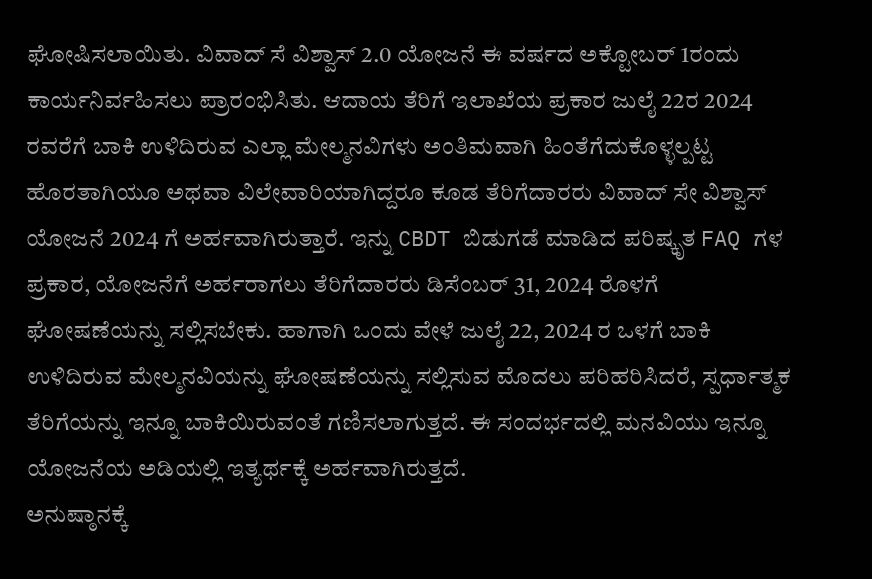ಘೋಷಿಸಲಾಯಿತು. ವಿವಾದ್ ಸೆ ವಿಶ್ವಾಸ್ 2.0 ಯೋಜನೆ ಈ ವರ್ಷದ ಅಕ್ಟೋಬರ್ 1ರಂದು ಕಾರ್ಯನಿರ್ವಹಿಸಲು ಪ್ರಾರಂಭಿಸಿತು. ಆದಾಯ ತೆರಿಗೆ ಇಲಾಖೆಯ ಪ್ರಕಾರ ಜುಲೈ 22ರ 2024 ರವರೆಗೆ ಬಾಕಿ ಉಳಿದಿರುವ ಎಲ್ಲಾ ಮೇಲ್ಮನವಿಗಳು ಅಂತಿಮವಾಗಿ ಹಿಂತೆಗೆದುಕೊಳ್ಳಲ್ಪಟ್ಟ ಹೊರತಾಗಿಯೂ ಅಥವಾ ವಿಲೇವಾರಿಯಾಗಿದ್ದರೂ ಕೂಡ ತೆರಿಗೆದಾರರು ವಿವಾದ್ ಸೇ ವಿಶ್ವಾಸ್ ಯೋಜನೆ 2024 ಗೆ ಅರ್ಹವಾಗಿರುತ್ತಾರೆ. ಇನ್ನು CBDT ಬಿಡುಗಡೆ ಮಾಡಿದ ಪರಿಷ್ಕೃತ FAQ ಗಳ ಪ್ರಕಾರ, ಯೋಜನೆಗೆ ಅರ್ಹರಾಗಲು ತೆರಿಗೆದಾರರು ಡಿಸೆಂಬರ್ 31, 2024 ರೊಳಗೆ ಘೋಷಣೆಯನ್ನು ಸಲ್ಲಿಸಬೇಕು. ಹಾಗಾಗಿ ಒಂದು ವೇಳೆ ಜುಲೈ 22, 2024 ರ ಒಳಗೆ ಬಾಕಿ ಉಳಿದಿರುವ ಮೇಲ್ಮನವಿಯನ್ನು ಘೋಷಣೆಯನ್ನು ಸಲ್ಲಿಸುವ ಮೊದಲು ಪರಿಹರಿಸಿದರೆ, ಸ್ಪರ್ಧಾತ್ಮಕ ತೆರಿಗೆಯನ್ನು ಇನ್ನೂ ಬಾಕಿಯಿರುವಂತೆ ಗಣಿಸಲಾಗುತ್ತದೆ. ಈ ಸಂದರ್ಭದಲ್ಲಿ ಮನವಿಯು ಇನ್ನೂ ಯೋಜನೆಯ ಅಡಿಯಲ್ಲಿ ಇತ್ಯರ್ಥಕ್ಕೆ ಅರ್ಹವಾಗಿರುತ್ತದೆ.
ಅನುಷ್ಠಾನಕ್ಕೆ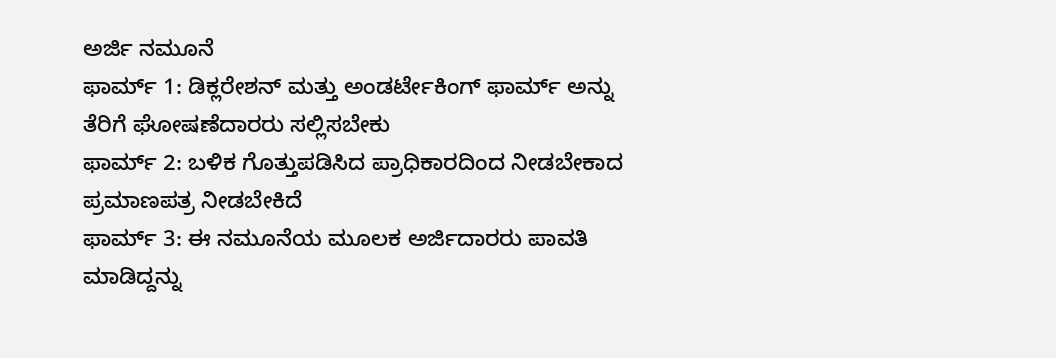ಅರ್ಜಿ ನಮೂನೆ
ಫಾರ್ಮ್ 1: ಡಿಕ್ಲರೇಶನ್ ಮತ್ತು ಅಂಡರ್ಟೇಕಿಂಗ್ ಫಾರ್ಮ್ ಅನ್ನು ತೆರಿಗೆ ಘೋಷಣೆದಾರರು ಸಲ್ಲಿಸಬೇಕು
ಫಾರ್ಮ್ 2: ಬಳಿಕ ಗೊತ್ತುಪಡಿಸಿದ ಪ್ರಾಧಿಕಾರದಿಂದ ನೀಡಬೇಕಾದ ಪ್ರಮಾಣಪತ್ರ ನೀಡಬೇಕಿದೆ
ಫಾರ್ಮ್ 3: ಈ ನಮೂನೆಯ ಮೂಲಕ ಅರ್ಜಿದಾರರು ಪಾವತಿ ಮಾಡಿದ್ದನ್ನು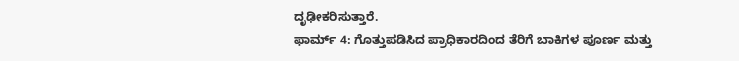ದೃಢೀಕರಿಸುತ್ತಾರೆ.
ಫಾರ್ಮ್ 4: ಗೊತ್ತುಪಡಿಸಿದ ಪ್ರಾಧಿಕಾರದಿಂದ ತೆರಿಗೆ ಬಾಕಿಗಳ ಪೂರ್ಣ ಮತ್ತು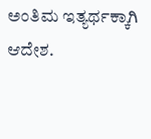ಅಂತಿಮ ಇತ್ಯರ್ಥಕ್ಕಾಗಿ ಆದೇಶ.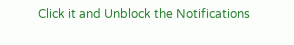Click it and Unblock the Notifications